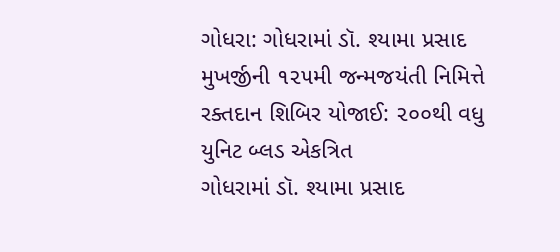ગોધરા: ગોધરામાં ડૉ. શ્યામા પ્રસાદ મુખર્જીની ૧૨૫મી જન્મજયંતી નિમિત્તે રક્તદાન શિબિર યોજાઈ: ૨૦૦થી વધુ યુનિટ બ્લડ એકત્રિત
ગોધરામાં ડૉ. શ્યામા પ્રસાદ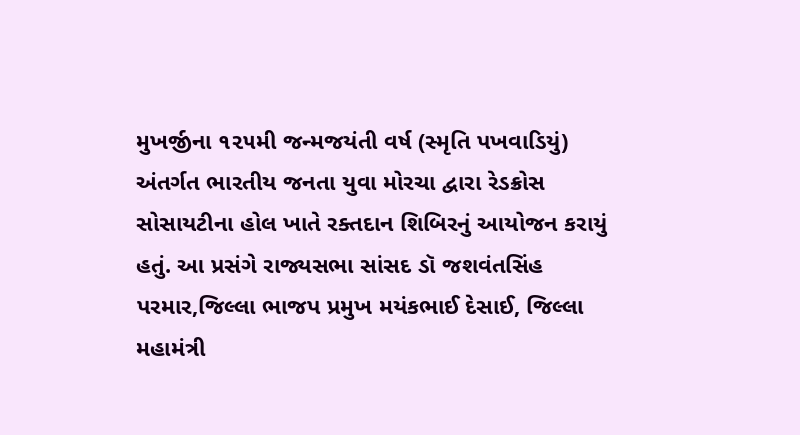મુખર્જીના ૧૨૫મી જન્મજયંતી વર્ષ (સ્મૃતિ પખવાડિયું) અંતર્ગત ભારતીય જનતા યુવા મોરચા દ્વારા રેડક્રોસ સોસાયટીના હોલ ખાતે રક્તદાન શિબિરનું આયોજન કરાયું હતું. આ પ્રસંગે રાજ્યસભા સાંસદ ડૉ જશવંતસિંહ પરમાર,જિલ્લા ભાજપ પ્રમુખ મયંકભાઈ દેસાઈ, જિલ્લા મહામંત્રી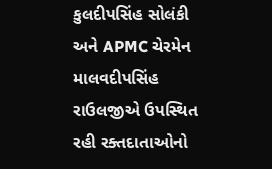કુલદીપસિંહ સોલંકી અને APMC ચેરમેન માલવદીપસિંહ રાઉલજીએ ઉપસ્થિત રહી રક્તદાતાઓનો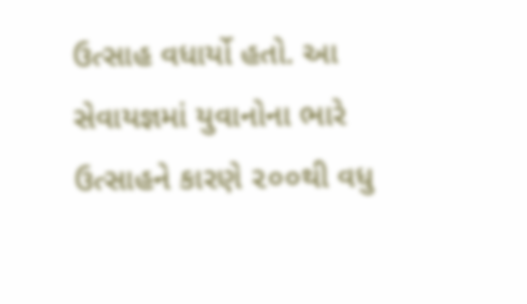ઉત્સાહ વધાર્યો હતો. આ સેવાયજ્ઞમાં યુવાનોના ભારે ઉત્સાહને કારણે ૨૦૦થી વધુ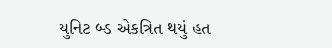યુનિટ બ્ડ એકત્રિત થયું હત